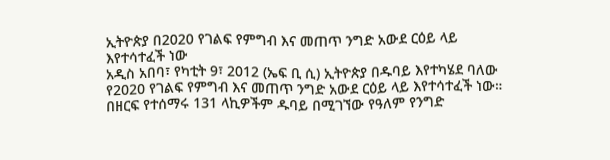ኢትዮጵያ በ2020 የገልፍ የምግብ እና መጠጥ ንግድ አውደ ርዕይ ላይ እየተሳተፈች ነው
አዲስ አበባ፣ የካቲት 9፣ 2012 (ኤፍ ቢ ሲ) ኢትዮጵያ በዱባይ እየተካሄደ ባለው የ2020 የገልፍ የምግብ እና መጠጥ ንግድ አውደ ርዕይ ላይ እየተሳተፈች ነው።
በዘርፍ የተሰማሩ 131 ላኪዎችም ዱባይ በሚገኘው የዓለም የንግድ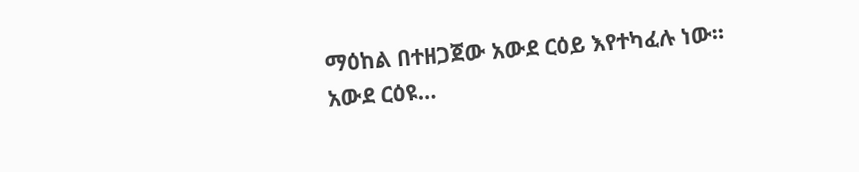ማዕከል በተዘጋጀው አውደ ርዕይ እየተካፈሉ ነው።
አውደ ርዕዩ…